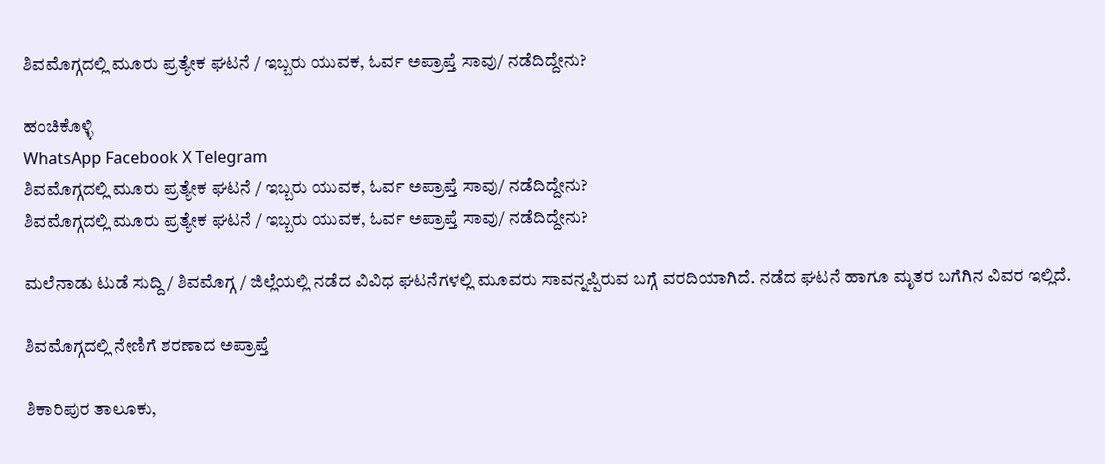ಶಿವಮೊಗ್ಗದಲ್ಲಿ ಮೂರು ಪ್ರತ್ಯೇಕ ಘಟನೆ / ಇಬ್ಬರು ಯುವಕ, ಓರ್ವ ಅಪ್ರಾಪ್ತೆ ಸಾವು/ ನಡೆದಿದ್ದೇನು?

ಹಂಚಿಕೊಳ್ಳಿ
WhatsApp Facebook X Telegram
ಶಿವಮೊಗ್ಗದಲ್ಲಿ ಮೂರು ಪ್ರತ್ಯೇಕ ಘಟನೆ / ಇಬ್ಬರು ಯುವಕ, ಓರ್ವ ಅಪ್ರಾಪ್ತೆ ಸಾವು/ ನಡೆದಿದ್ದೇನು?
ಶಿವಮೊಗ್ಗದಲ್ಲಿ ಮೂರು ಪ್ರತ್ಯೇಕ ಘಟನೆ / ಇಬ್ಬರು ಯುವಕ, ಓರ್ವ ಅಪ್ರಾಪ್ತೆ ಸಾವು/ ನಡೆದಿದ್ದೇನು?

ಮಲೆನಾಡು ಟುಡೆ ಸುದ್ದಿ / ಶಿವಮೊಗ್ಗ / ಜಿಲ್ಲೆಯಲ್ಲಿ ನಡೆದ ವಿವಿಧ ಘಟನೆಗಳಲ್ಲಿ ಮೂವರು ಸಾವನ್ನಪ್ಪಿರುವ ಬಗ್ಗೆ ವರದಿಯಾಗಿದೆ. ನಡೆದ ಘಟನೆ ಹಾಗೂ ಮೃತರ ಬಗೆಗಿನ ವಿವರ ಇಲ್ಲಿದೆ.

ಶಿವಮೊಗ್ಗದಲ್ಲಿ ನೇಣಿಗೆ ಶರಣಾದ ಅಪ್ರಾಪ್ತೆ

ಶಿಕಾರಿಪುರ ತಾಲೂಕು,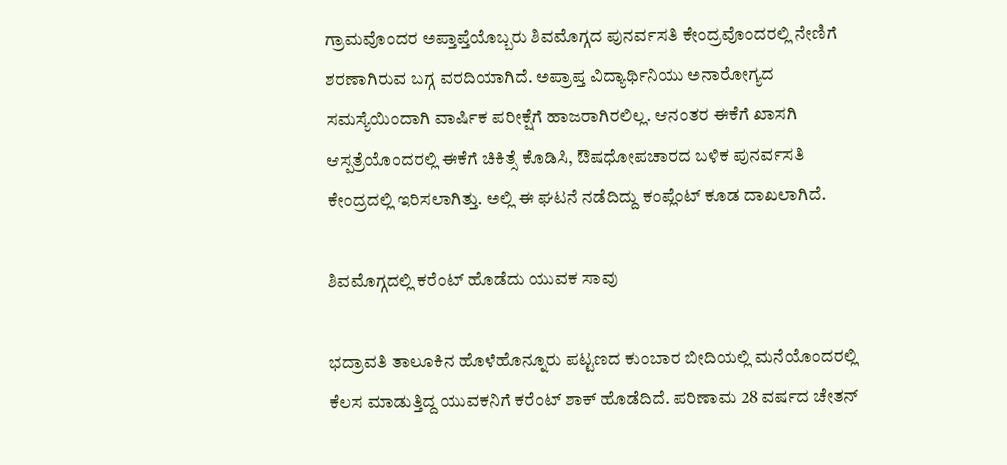ಗ್ರಾಮವೊಂದರ ಅಪ್ತಾಪ್ತೆಯೊಬ್ಬರು ಶಿವಮೊಗ್ಗದ ಪುನರ್ವಸತಿ ಕೇಂದ್ರವೊಂದರಲ್ಲಿ ನೇಣಿಗೆ ಶರಣಾಗಿರುವ ಬಗ್ಗ ವರದಿಯಾಗಿದೆ. ಅಪ್ರಾಪ್ತ ವಿದ್ಯಾರ್ಥಿನಿಯು ಅನಾರೋಗ್ಯದ ಸಮಸ್ಯೆಯಿಂದಾಗಿ ವಾರ್ಷಿಕ ಪರೀಕ್ಷೆಗೆ ಹಾಜರಾಗಿರಲಿಲ್ಲ. ಆನಂತರ ಈಕೆಗೆ ಖಾಸಗಿ ಆಸ್ಪತ್ರೆಯೊಂದರಲ್ಲಿ ಈಕೆಗೆ ಚಿಕಿತ್ಸೆ ಕೊಡಿಸಿ, ಔಷಧೋಪಚಾರದ ಬಳಿಕ ಪುನರ್ವಸತಿ ಕೇಂದ್ರದಲ್ಲಿ ಇರಿಸಲಾಗಿತ್ತು. ಅಲ್ಲಿ ಈ ಘಟನೆ ನಡೆದಿದ್ದು ಕಂಪ್ಲೆಂಟ್ ಕೂಡ ದಾಖಲಾಗಿದೆ.

ಶಿವಮೊಗ್ಗದಲ್ಲಿ ಕರೆಂಟ್ ಹೊಡೆದು ಯುವಕ ಸಾವು

ಭದ್ರಾವತಿ ತಾಲೂಕಿನ ಹೊಳೆಹೊನ್ನೂರು ಪಟ್ಟಣದ ಕುಂಬಾರ ಬೀದಿಯಲ್ಲಿ ಮನೆಯೊಂದರಲ್ಲಿ ಕೆಲಸ ಮಾಡುತ್ತಿದ್ದ ಯುವಕನಿಗೆ ಕರೆಂಟ್ ಶಾಕ್ ಹೊಡೆದಿದೆ. ಪರಿಣಾಮ 28 ವರ್ಷದ ಚೇತನ್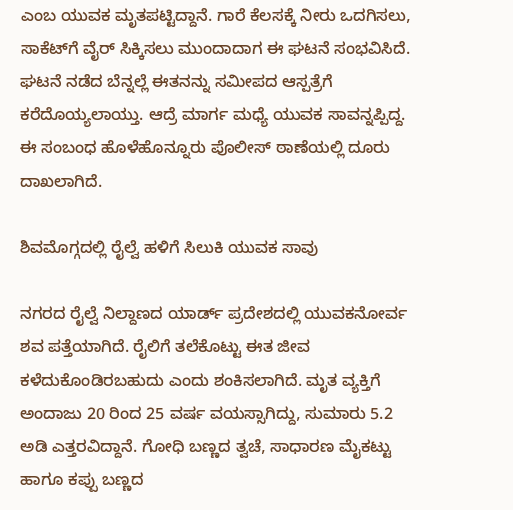ಎಂಬ ಯುವಕ ಮೃತಪಟ್ಟಿದ್ದಾನೆ. ಗಾರೆ ಕೆಲಸಕ್ಕೆ ನೀರು ಒದಗಿಸಲು, ಸಾಕೆಟ್‌ಗೆ ವೈರ್ ಸಿಕ್ಕಿಸಲು ಮುಂದಾದಾಗ ಈ ಘಟನೆ ಸಂಭವಿಸಿದೆ. ಘಟನೆ ನಡೆದ ಬೆನ್ನಲ್ಲೆ ಈತನನ್ನು ಸಮೀಪದ ಆಸ್ಪತ್ರೆಗೆ ಕರೆದೊಯ್ಯಲಾಯ್ತು. ಆದ್ರೆ ಮಾರ್ಗ ಮಧ್ಯೆ ಯುವಕ ಸಾವನ್ನಪ್ಪಿದ್ದ. ಈ ಸಂಬಂಧ ಹೊಳೆಹೊನ್ನೂರು ಪೊಲೀಸ್ ಠಾಣೆಯಲ್ಲಿ ದೂರು ದಾಖಲಾಗಿದೆ.

ಶಿವಮೊಗ್ಗದಲ್ಲಿ ರೈಲ್ವೆ ಹಳಿಗೆ ಸಿಲುಕಿ ಯುವಕ ಸಾವು

ನಗರದ ರೈಲ್ವೆ ನಿಲ್ದಾಣದ ಯಾರ್ಡ್ ಪ್ರದೇಶದಲ್ಲಿ ಯುವಕನೋರ್ವ ಶವ ಪತ್ತೆಯಾಗಿದೆ. ರೈಲಿಗೆ ತಲೆಕೊಟ್ಟು ಈತ ಜೀವ ಕಳೆದುಕೊಂಡಿರಬಹುದು ಎಂದು ಶಂಕಿಸಲಾಗಿದೆ. ಮೃತ ವ್ಯಕ್ತಿಗೆ ಅಂದಾಜು 20 ರಿಂದ 25 ವರ್ಷ ವಯಸ್ಸಾಗಿದ್ದು, ಸುಮಾರು 5.2 ಅಡಿ ಎತ್ತರವಿದ್ದಾನೆ. ಗೋಧಿ ಬಣ್ಣದ ತ್ವಚೆ, ಸಾಧಾರಣ ಮೈಕಟ್ಟು ಹಾಗೂ ಕಪ್ಪು ಬಣ್ಣದ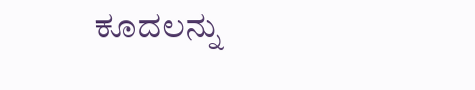ಕೂದಲನ್ನು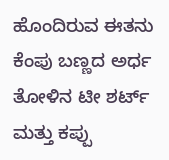ಹೊಂದಿರುವ ಈತನು ಕೆಂಪು ಬಣ್ಣದ ಅರ್ಧ ತೋಳಿನ ಟೀ ಶರ್ಟ್ ಮತ್ತು ಕಪ್ಪು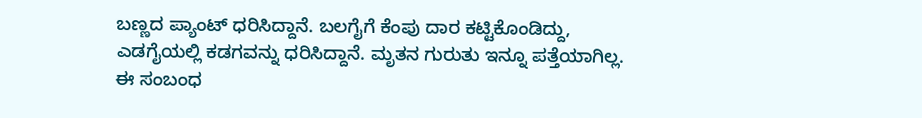ಬಣ್ಣದ ಪ್ಯಾಂಟ್ ಧರಿಸಿದ್ದಾನೆ. ಬಲಗೈಗೆ ಕೆಂಪು ದಾರ ಕಟ್ಟಿಕೊಂಡಿದ್ದು, ಎಡಗೈಯಲ್ಲಿ ಕಡಗವನ್ನು ಧರಿಸಿದ್ದಾನೆ. ಮೃತನ ಗುರುತು ಇನ್ನೂ ಪತ್ತೆಯಾಗಿಲ್ಲ. ಈ ಸಂಬಂಧ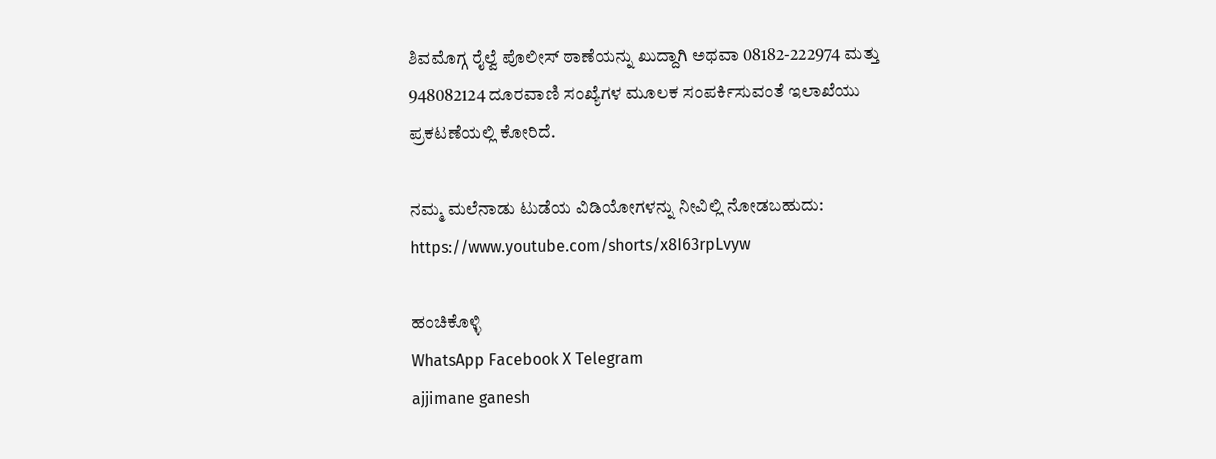ಶಿವಮೊಗ್ಗ ರೈಲ್ವೆ ಪೊಲೀಸ್ ಠಾಣೆಯನ್ನು ಖುದ್ದಾಗಿ ಅಥವಾ 08182-222974 ಮತ್ತು 948082124 ದೂರವಾಣಿ ಸಂಖ್ಯೆಗಳ ಮೂಲಕ ಸಂಪರ್ಕಿಸುವಂತೆ ಇಲಾಖೆಯು ಪ್ರಕಟಣೆಯಲ್ಲಿ ಕೋರಿದೆ.

ನಮ್ಮ ಮಲೆನಾಡು ಟುಡೆಯ ವಿಡಿಯೋಗಳನ್ನು ನೀವಿಲ್ಲಿ ನೋಡಬಹುದು: https://www.youtube.com/shorts/x8I63rpLvyw

ಹಂಚಿಕೊಳ್ಳಿ
WhatsApp Facebook X Telegram
ajjimane ganesh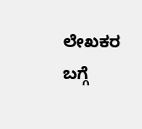ಲೇಖಕರ ಬಗ್ಗೆ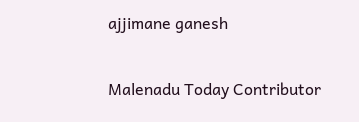ajjimane ganesh

Malenadu Today Contributor